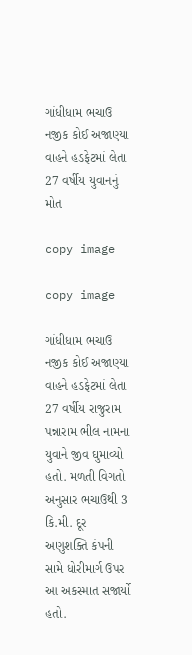ગાંધીધામ ભચાઉ નજીક કોઈ અજાણ્યા વાહને હડફેટમાં લેતા 27 વર્ષીય યુવાનનું મોત

copy image

copy image

ગાંધીધામ ભચાઉ નજીક કોઈ અજાણ્યા વાહને હડફેટમાં લેતા 27 વર્ષીય રાજુરામ પન્નારામ ભીલ નામના યુવાને જીવ ઘુમાવ્યો હતો. મળતી વિગતો અનુસાર ભચાઉથી 3 કિ.મી. દૂર અણુશક્તિ કંપની સામે ધોરીમાર્ગ ઉપર આ અકસ્માત સજાર્યો હતો.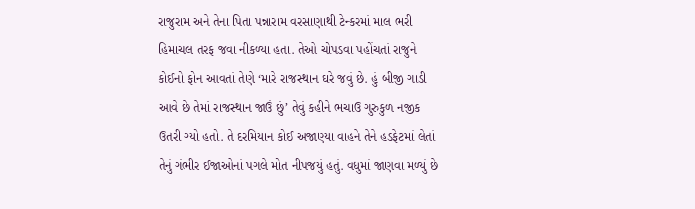રાજુરામ અને તેના પિતા પન્નારામ વરસાણાથી ટેન્કરમાં માલ ભરી હિમાચલ તરફ જવા નીકળ્યા હતા. તેઓ ચોપડવા પહોંચતાં રાજુને કોઈનો ફોન આવતાં તેણે ‘મારે રાજસ્થાન ઘરે જવું છે. હું બીજી ગાડી આવે છે તેમાં રાજસ્થાન જાઉં છું’ તેવું કહીને ભચાઉ ગુરુકુળ નજીક ઉતરી ગ્યો હતો. તે દરમિયાન કોઈ અજાણ્યા વાહને તેને હડફેટમાં લેતાં તેનું ગંભીર ઈજાઓનાં પગલે મોત નીપજયું હતું. વધુમાં જાણવા મળ્યું છે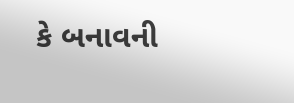કે બનાવની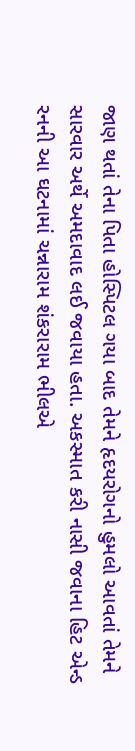જાણ થતાં તેના પિતા હોસ્પિટલ ગયા બાદ તેમને હૃદયરોગનો હુમલો આવતાં તેમને સારવાર અર્થે અમદાવાદ લઈ જવાયા હતા. અકસ્માત કરી નાસી જવાના હિટ એન્ડ રનની આ ઘટનામાં ચન્નારામ શંકરારામ ભીલએ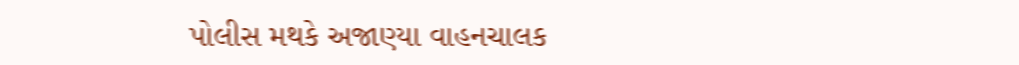પોલીસ મથકે અજાણ્યા વાહનચાલક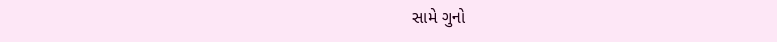સામે ગુનો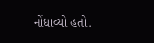નોંધાવ્યો હતો.